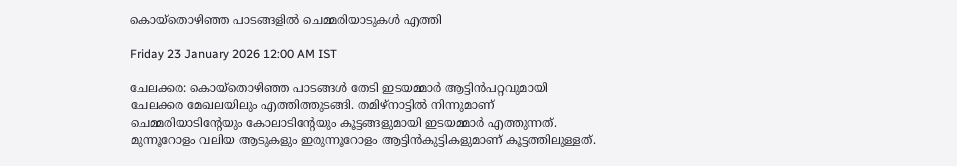കൊയ്‌തൊഴിഞ്ഞ പാടങ്ങളിൽ ചെമ്മരിയാടുകൾ എത്തി

Friday 23 January 2026 12:00 AM IST

ചേലക്കര: കൊയ്‌തൊഴിഞ്ഞ പാടങ്ങൾ തേടി ഇടയമ്മാർ ആട്ടിൻപറ്റവുമായി ചേലക്കര മേഖലയിലും എത്തിത്തുടങ്ങി. തമിഴ്‌നാട്ടിൽ നിന്നുമാണ് ചെമ്മരിയാടിന്റേയും കോലാടിന്റേയും കൂട്ടങ്ങളുമായി ഇടയമ്മാർ എത്തുന്നത്. മുന്നൂറോളം വലിയ ആടുകളും ഇരുന്നൂറോളം ആട്ടിൻകുട്ടികളുമാണ് കൂട്ടത്തിലുള്ളത്.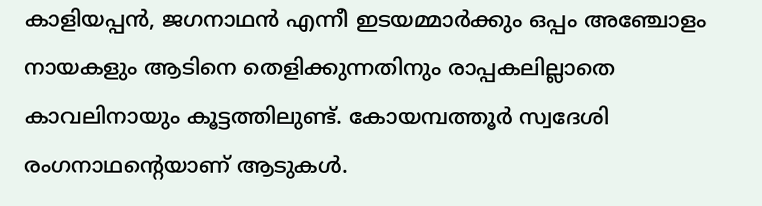കാളിയപ്പൻ, ജഗനാഥൻ എന്നീ ഇടയമ്മാർക്കും ഒപ്പം അഞ്ചോളം നായകളും ആടിനെ തെളിക്കുന്നതിനും രാപ്പകലില്ലാതെ കാവലിനായും കൂട്ടത്തിലുണ്ട്. കോയമ്പത്തൂർ സ്വദേശി രംഗനാഥന്റെയാണ് ആടുകൾ.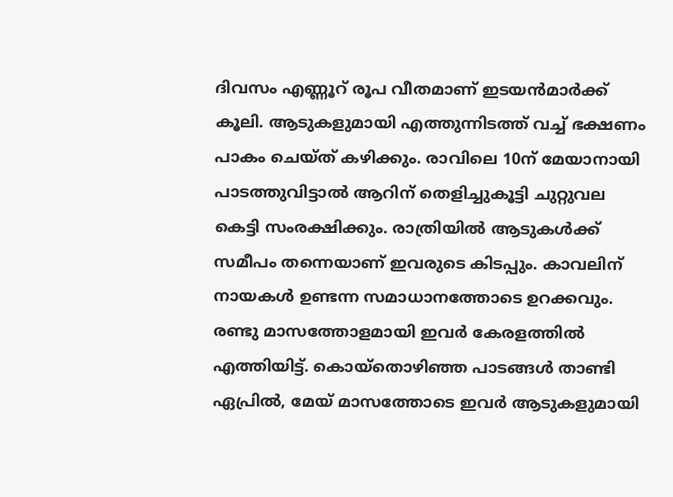ദിവസം എണ്ണൂറ് രൂപ വീതമാണ് ഇടയൻമാർക്ക് കൂലി. ആടുകളുമായി എത്തുന്നിടത്ത് വച്ച് ഭക്ഷണം പാകം ചെയ്ത് കഴിക്കും. രാവിലെ 10ന് മേയാനായി പാടത്തുവിട്ടാൽ ആറിന് തെളിച്ചുകൂട്ടി ചുറ്റുവല കെട്ടി സംരക്ഷിക്കും. രാത്രിയിൽ ആടുകൾക്ക് സമീപം തന്നെയാണ് ഇവരുടെ കിടപ്പും. കാവലിന് നായകൾ ഉണ്ടന്ന സമാധാനത്തോടെ ഉറക്കവും. രണ്ടു മാസത്തോളമായി ഇവർ കേരളത്തിൽ എത്തിയിട്ട്. കൊയ്‌തൊഴിഞ്ഞ പാടങ്ങൾ താണ്ടി ഏപ്രിൽ, മേയ് മാസത്തോടെ ഇവർ ആടുകളുമായി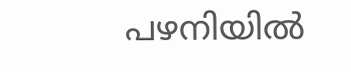പഴനിയിൽ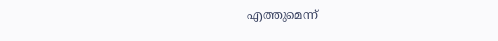എത്തുമെന്ന്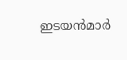ഇടയൻമാർ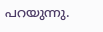പറയുന്നു.